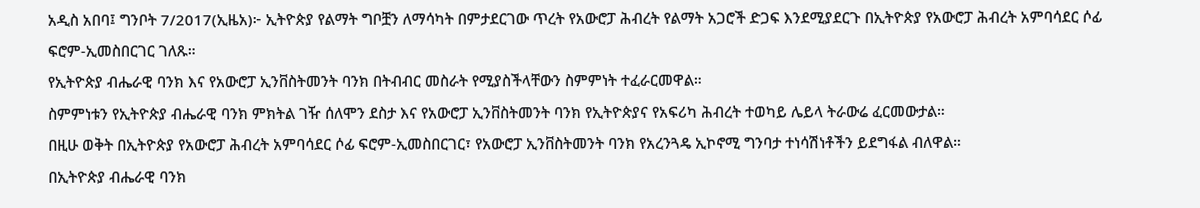አዲስ አበባ፤ ግንቦት 7/2017(ኢዜአ)፦ ኢትዮጵያ የልማት ግቦቿን ለማሳካት በምታደርገው ጥረት የአውሮፓ ሕብረት የልማት አጋሮች ድጋፍ እንደሚያደርጉ በኢትዮጵያ የአውሮፓ ሕብረት አምባሳደር ሶፊ ፍሮም-ኢመስበርገር ገለጹ።
የኢትዮጵያ ብሔራዊ ባንክ እና የአውሮፓ ኢንቨስትመንት ባንክ በትብብር መስራት የሚያስችላቸውን ስምምነት ተፈራርመዋል።
ስምምነቱን የኢትዮጵያ ብሔራዊ ባንክ ምክትል ገዥ ሰለሞን ደስታ እና የአውሮፓ ኢንቨስትመንት ባንክ የኢትዮጵያና የአፍሪካ ሕብረት ተወካይ ሌይላ ትራውሬ ፈርመውታል።
በዚሁ ወቅት በኢትዮጵያ የአውሮፓ ሕብረት አምባሳደር ሶፊ ፍሮም-ኢመስበርገር፣ የአውሮፓ ኢንቨስትመንት ባንክ የአረንጓዴ ኢኮኖሚ ግንባታ ተነሳሽነቶችን ይደግፋል ብለዋል።
በኢትዮጵያ ብሔራዊ ባንክ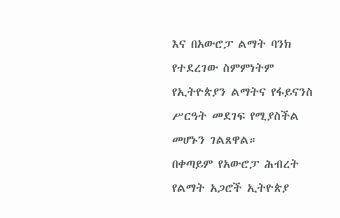እና በአውሮፓ ልማት ባንክ የተደረገው ስምምነትም የኢትዮጵያን ልማትና የፋይናንስ ሥርዓት መደገፍ የሚያስችል መሆኑን ገልጸዋል።
በቀጣይም የአውሮፓ ሕብረት የልማት አጋሮች ኢትዮጵያ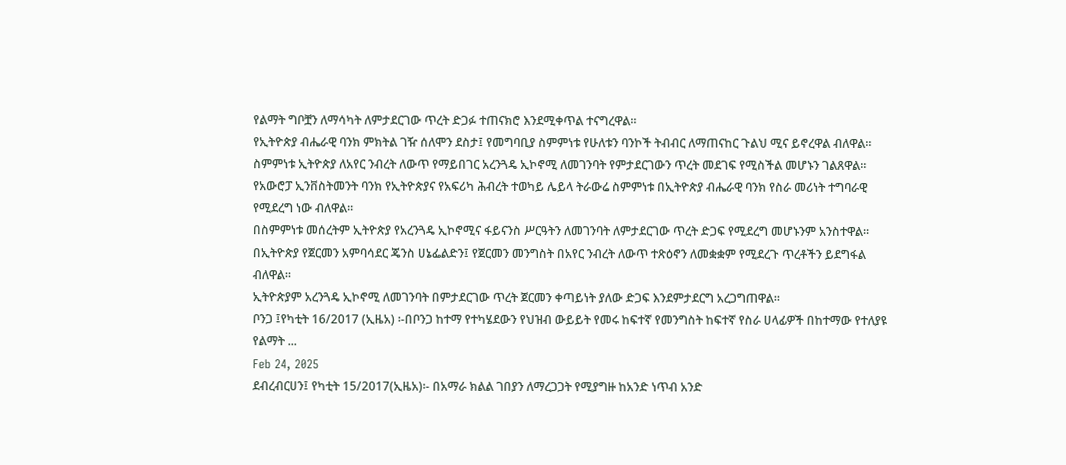የልማት ግቦቿን ለማሳካት ለምታደርገው ጥረት ድጋፉ ተጠናክሮ እንደሚቀጥል ተናግረዋል።
የኢትዮጵያ ብሔራዊ ባንክ ምክትል ገዥ ሰለሞን ደስታ፤ የመግባቢያ ስምምነቱ የሁለቱን ባንኮች ትብብር ለማጠናከር ጉልህ ሚና ይኖረዋል ብለዋል።
ስምምነቱ ኢትዮጵያ ለአየር ንብረት ለውጥ የማይበገር አረንጓዴ ኢኮኖሚ ለመገንባት የምታደርገውን ጥረት መደገፍ የሚስችል መሆኑን ገልጸዋል።
የአውሮፓ ኢንቨስትመንት ባንክ የኢትዮጵያና የአፍሪካ ሕብረት ተወካይ ሌይላ ትራውሬ ስምምነቱ በኢትዮጵያ ብሔራዊ ባንክ የስራ መሪነት ተግባራዊ የሚደረግ ነው ብለዋል።
በስምምነቱ መሰረትም ኢትዮጵያ የአረንጓዴ ኢኮኖሚና ፋይናንስ ሥርዓትን ለመገንባት ለምታደርገው ጥረት ድጋፍ የሚደረግ መሆኑንም አንስተዋል።
በኢትዮጵያ የጀርመን አምባሳደር ጄንስ ሀኔፌልድን፤ የጀርመን መንግስት በአየር ንብረት ለውጥ ተጽዕኖን ለመቋቋም የሚደረጉ ጥረቶችን ይደግፋል ብለዋል።
ኢትዮጵያም አረንጓዴ ኢኮኖሚ ለመገንባት በምታደርገው ጥረት ጀርመን ቀጣይነት ያለው ድጋፍ እንደምታደርግ አረጋግጠዋል።
ቦንጋ ፤የካቲት 16/2017 (ኢዜአ) ፡-በቦንጋ ከተማ የተካሄደውን የህዝብ ውይይት የመሩ ከፍተኛ የመንግስት ከፍተኛ የስራ ሀላፊዎች በከተማው የተለያዩ የልማት ...
Feb 24, 2025
ደብረብርሀን፤ የካቲት 15/2017(ኢዜአ)፡- በአማራ ክልል ገበያን ለማረጋጋት የሚያግዙ ከአንድ ነጥብ አንድ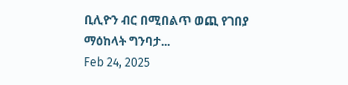ቢሊዮን ብር በሚበልጥ ወጪ የገበያ ማዕከላት ግንባታ...
Feb 24, 2025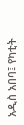አዲስ አበባ፤ የካቲት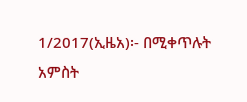1/2017(ኢዜአ)፡- በሚቀጥሉት አምስት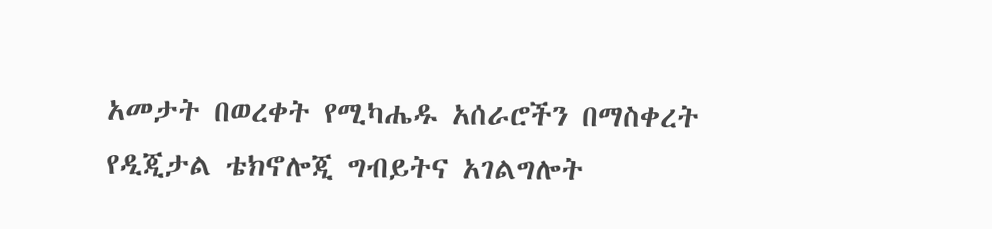አመታት በወረቀት የሚካሔዱ አሰራሮችን በማስቀረት የዲጂታል ቴክኖሎጂ ግብይትና አገልግሎት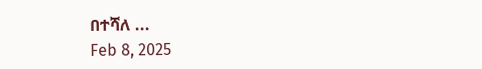በተሻለ ...
Feb 8, 2025